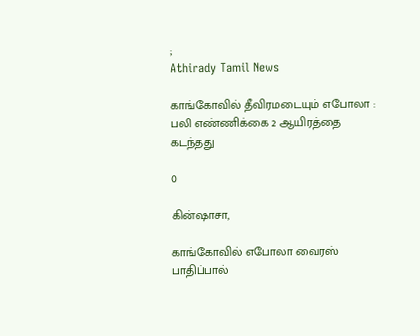;
Athirady Tamil News

காங்கோவில் தீவிரமடையும் எபோலா : பலி எண்ணிக்கை 2 ஆயிரத்தை கடந்தது

0

கின்ஷாசா,

காங்கோவில் எபோலா வைரஸ் பாதிப்பால்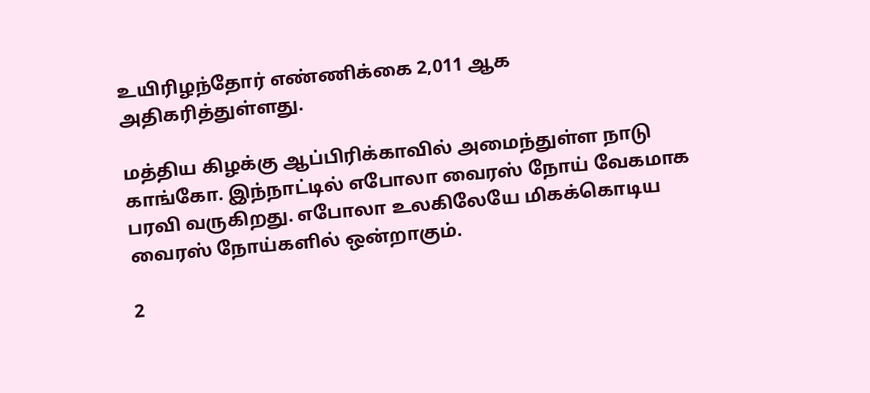உயிரிழந்தோர் எண்ணிக்கை 2,011 ஆக அதிகரித்துள்ளது.

மத்திய கிழக்கு ஆப்பிரிக்காவில் அமைந்துள்ள நாடு காங்கோ. இந்நாட்டில் எபோலா வைரஸ் நோய் வேகமாக பரவி வருகிறது. எபோலா உலகிலேயே மிகக்கொடிய வைரஸ் நோய்களில் ஒன்றாகும்.

2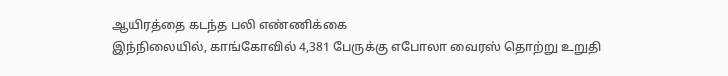ஆயிரத்தை கடந்த பலி எண்ணிக்கை
இந்நிலையில், காங்கோவில் 4,381 பேருக்கு எபோலா வைரஸ் தொற்று உறுதி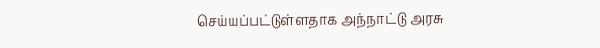செய்யப்பட்டுள்ளதாக அந்நாட்டு அரசு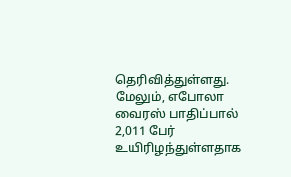தெரிவித்துள்ளது. மேலும், எபோலா வைரஸ் பாதிப்பால் 2,011 பேர் உயிரிழந்துள்ளதாக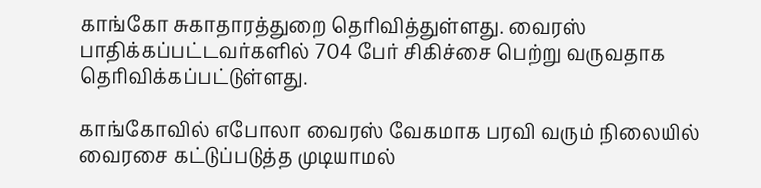காங்கோ சுகாதாரத்துறை தெரிவித்துள்ளது. வைரஸ் பாதிக்கப்பட்டவர்களில் 704 பேர் சிகிச்சை பெற்று வருவதாக தெரிவிக்கப்பட்டுள்ளது.

காங்கோவில் எபோலா வைரஸ் வேகமாக பரவி வரும் நிலையில் வைரசை கட்டுப்படுத்த முடியாமல்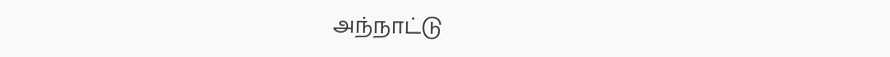அந்நாட்டு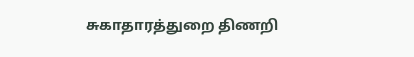சுகாதாரத்துறை திணறி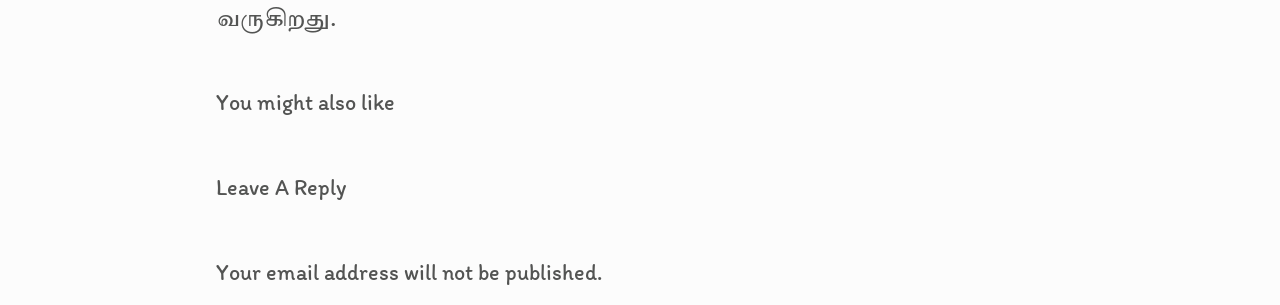வருகிறது.

You might also like

Leave A Reply

Your email address will not be published.